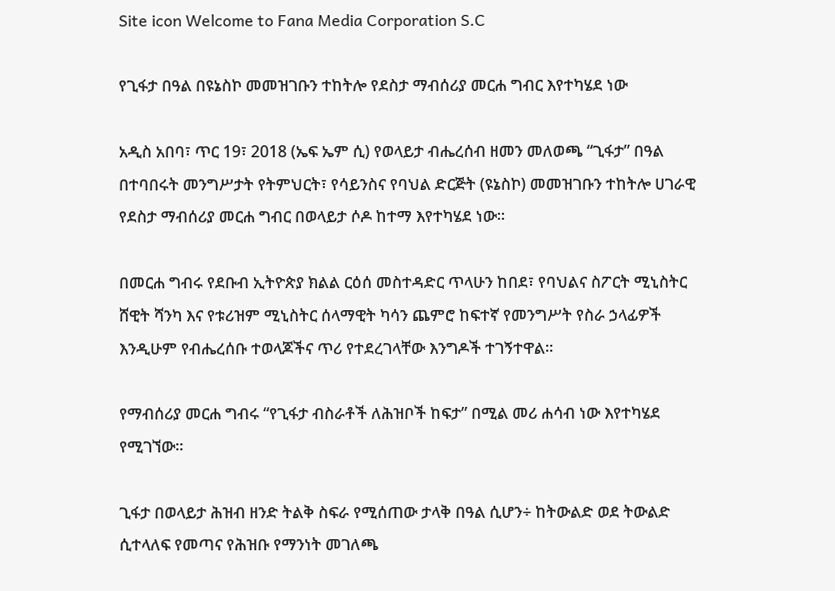Site icon Welcome to Fana Media Corporation S.C

የጊፋታ በዓል በዩኔስኮ መመዝገቡን ተከትሎ የደስታ ማብሰሪያ መርሐ ግብር እየተካሄደ ነው

አዲስ አበባ፣ ጥር 19፣ 2018 (ኤፍ ኤም ሲ) የወላይታ ብሔረሰብ ዘመን መለወጫ “ጊፋታ” በዓል በተባበሩት መንግሥታት የትምህርት፣ የሳይንስና የባህል ድርጅት (ዩኔስኮ) መመዝገቡን ተከትሎ ሀገራዊ የደስታ ማብሰሪያ መርሐ ግብር በወላይታ ሶዶ ከተማ እየተካሄደ ነው።

በመርሐ ግብሩ የደቡብ ኢትዮጵያ ክልል ርዕሰ መስተዳድር ጥላሁን ከበደ፣ የባህልና ስፖርት ሚኒስትር ሸዊት ሻንካ እና የቱሪዝም ሚኒስትር ሰላማዊት ካሳን ጨምሮ ከፍተኛ የመንግሥት የስራ ኃላፊዎች እንዲሁም የብሔረሰቡ ተወላጆችና ጥሪ የተደረገላቸው እንግዶች ተገኝተዋል።

የማብሰሪያ መርሐ ግብሩ “የጊፋታ ብስራቶች ለሕዝቦች ከፍታ” በሚል መሪ ሐሳብ ነው እየተካሄደ የሚገኘው።

ጊፋታ በወላይታ ሕዝብ ዘንድ ትልቅ ስፍራ የሚሰጠው ታላቅ በዓል ሲሆን÷ ከትውልድ ወደ ትውልድ ሲተላለፍ የመጣና የሕዝቡ የማንነት መገለጫ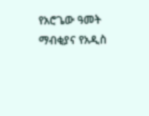የአሮጌው ዓመት ማብቂያና የአዲስ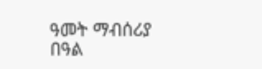ዓመት ማብሰሪያ በዓል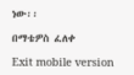ነው፡፡

በማቴዎስ ፈለቀ

Exit mobile version